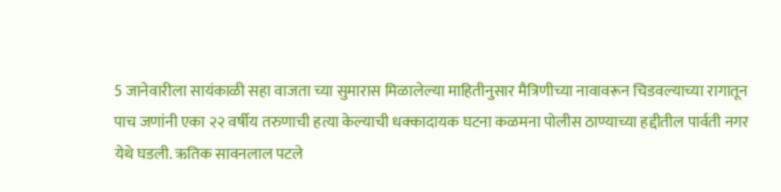5 जानेवारीला सायंकाळी सहा वाजता च्या सुमारास मिळालेल्या माहितीनुसार मैत्रिणीच्या नावावरून चिडवल्याच्या रागातून पाच जणांनी एका २२ वर्षीय तरुणाची हत्या केल्याची धक्कादायक घटना कळमना पोलीस ठाण्याच्या हद्दीतील पार्वती नगर येथे घडली. ऋतिक सावनलाल पटले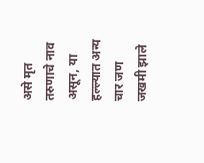असे मृत तरुणाचे नाव असून, या हल्ल्यात अन्य चार जण जखमी झाले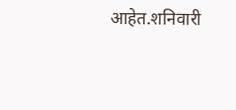आहेत.शनिवारी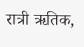रात्री ऋतिक,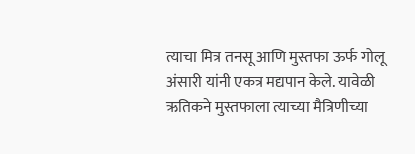त्याचा मित्र तनसू आणि मुस्तफा ऊर्फ गोलू अंसारी यांनी एकत्र मद्यपान केले. यावेळी ऋतिकने मुस्तफाला त्याच्या मैत्रिणीच्या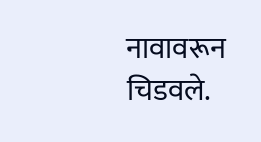नावावरून चिडवले.